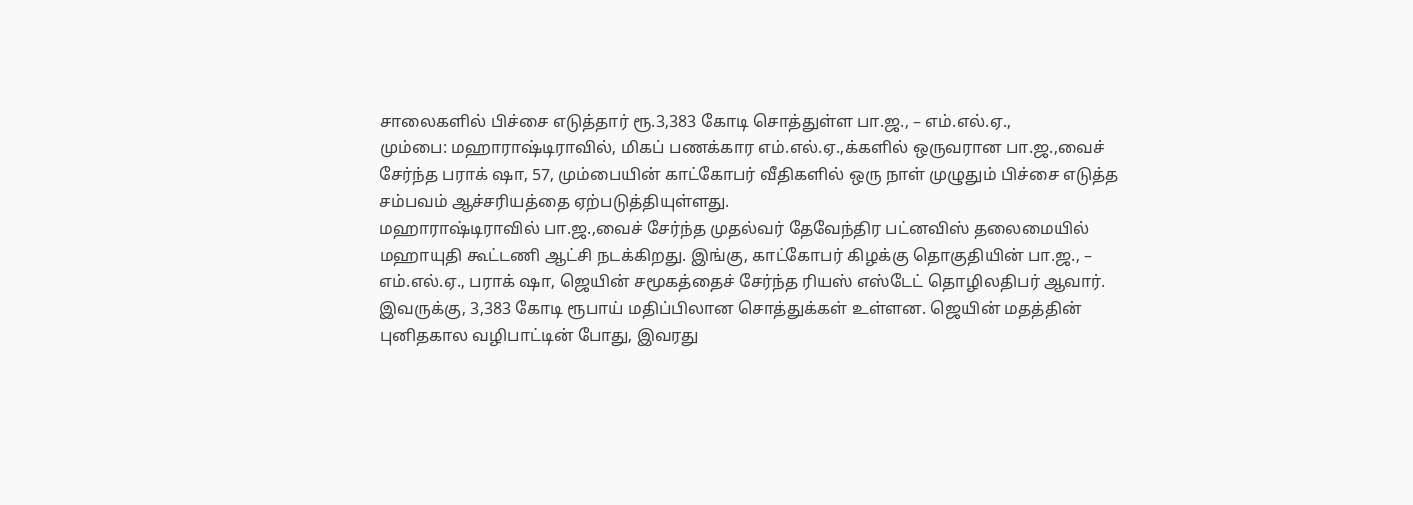சாலைகளில் பிச்சை எடுத்தார் ரூ.3,383 கோடி சொத்துள்ள பா.ஜ., – எம்.எல்.ஏ.,
மும்பை: மஹாராஷ்டிராவில், மிகப் பணக்கார எம்.எல்.ஏ.,க்களில் ஒருவரான பா.ஜ.,வைச் சேர்ந்த பராக் ஷா, 57, மும்பையின் காட்கோபர் வீதிகளில் ஒரு நாள் முழுதும் பிச்சை எடுத்த சம்பவம் ஆச்சரியத்தை ஏற்படுத்தியுள்ளது.
மஹாராஷ்டிராவில் பா.ஜ.,வைச் சேர்ந்த முதல்வர் தேவேந்திர பட்னவிஸ் தலைமையில் மஹாயுதி கூட்டணி ஆட்சி நடக்கிறது. இங்கு, காட்கோபர் கிழக்கு தொகுதியின் பா.ஜ., – எம்.எல்.ஏ., பராக் ஷா, ஜெயின் சமூகத்தைச் சேர்ந்த ரியஸ் எஸ்டேட் தொழிலதிபர் ஆவார்.
இவருக்கு, 3,383 கோடி ரூபாய் மதிப்பிலான சொத்துக்கள் உள்ளன. ஜெயின் மதத்தின் புனிதகால வழிபாட்டின் போது, இவரது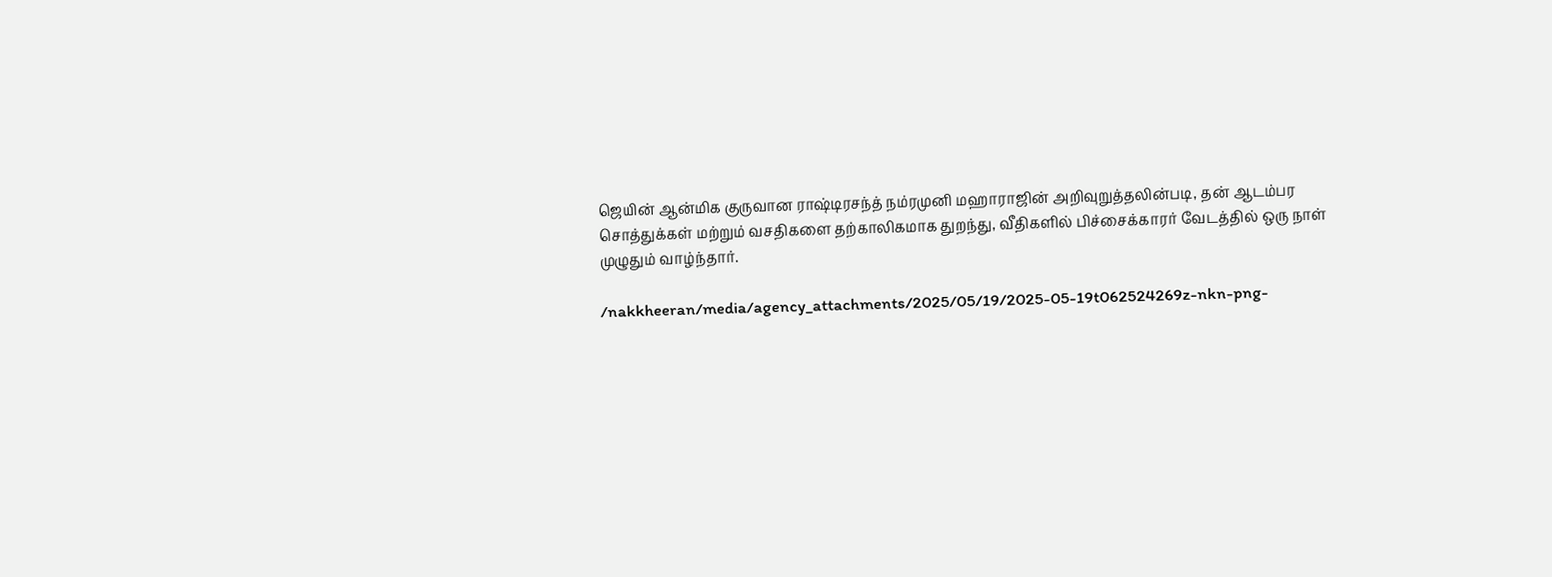ஜெயின் ஆன்மிக குருவான ராஷ்டிரசந்த் நம்ரமுனி மஹாராஜின் அறிவுறுத்தலின்படி, தன் ஆடம்பர சொத்துக்கள் மற்றும் வசதிகளை தற்காலிகமாக துறந்து, வீதிகளில் பிச்சைக்காரர் வேடத்தில் ஒரு நாள் முழுதும் வாழ்ந்தார்.

/nakkheeran/media/agency_attachments/2025/05/19/2025-05-19t062524269z-nkn-png-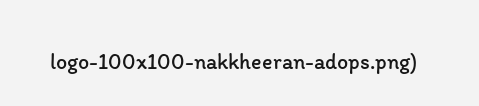logo-100x100-nakkheeran-adops.png)